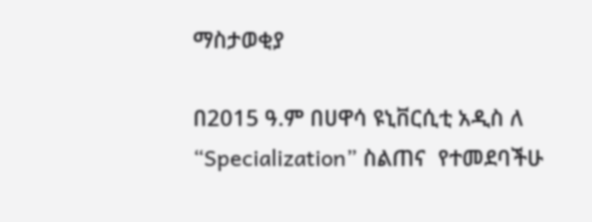ማስታወቂያ

በ2015 ዓ.ም በሀዋሳ ዩኒቨርሲቲ አዲስ ለ “Specialization” ስልጠና  የተመደባችሁ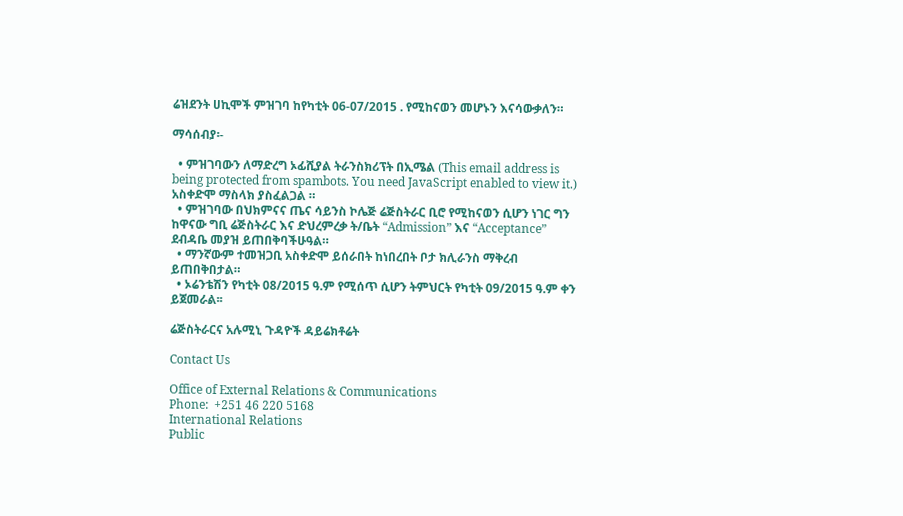ሬዝደንት ሀኪሞች ምዝገባ ከየካቲት 06-07/2015 . የሚከናወን መሆኑን እናሳውቃለን።

ማሳሰብያ፡-

  • ምዝገባውን ለማድረግ ኦፊሺያል ትራንስክሪፕት በኢሜል (This email address is being protected from spambots. You need JavaScript enabled to view it.) አስቀድሞ ማስላክ ያስፈልጋል ።
  • ምዝገባው በህክምናና ጤና ሳይንስ ኮሌጅ ሬጅስትራር ቢሮ የሚከናወን ሲሆን ነገር ግን ከዋናው ግቢ ሬጅስትራር እና ድህረምረቃ ት/ቤት “Admission” እና “Acceptance” ደብዳቤ መያዝ ይጠበቅባችሁዓል።
  • ማንኛውም ተመዝጋቢ አስቀድሞ ይሰራበት ከነበረበት ቦታ ክሊራንስ ማቅረብ ይጠበቅበታል።
  • ኦሬንቴሽን የካቲት 08/2015 ዓ.ም የሚሰጥ ሲሆን ትምህርት የካቲት 09/2015 ዓ.ም ቀን ይጀመራል፡፡

ሬጅስትራርና አሉሚኒ ጉዳዮች ዳይሬክቶሬት

Contact Us

Office of External Relations & Communications
Phone:  +251 46 220 5168
International Relations
Public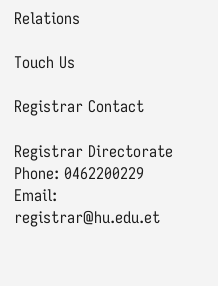Relations

Touch Us

Registrar Contact

Registrar Directorate
Phone: 0462200229
Email: registrar@hu.edu.et